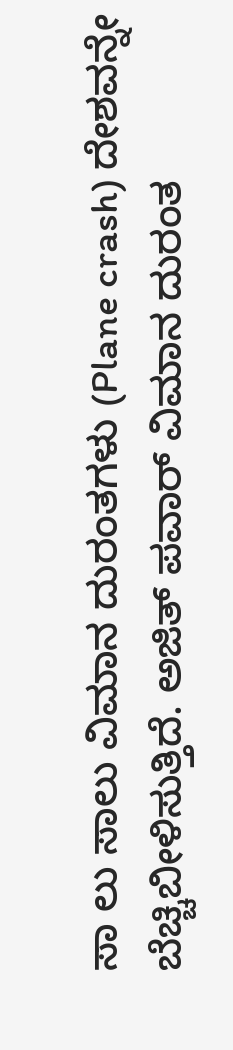ಸಾ ಲು ಸಾಲು ವಿಮಾನ ದುರಂತಗಳು (Plane crash) ದೇಶವನ್ನೇ ಬೆಚ್ಚಿಬೀಳಿಸುತ್ತಿದೆ. ಅಜಿತ್ ಪವಾರ್ ವಿಮಾನ ದುರಂತ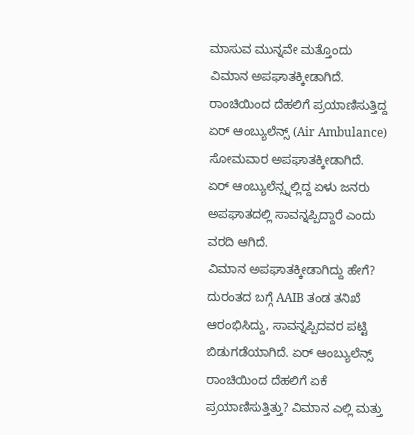ಮಾಸುವ ಮುನ್ನವೇ ಮತ್ತೊಂದು ವಿಮಾನ ಅಪಘಾತಕ್ಕೀಡಾಗಿದೆ. ರಾಂಚಿಯಿಂದ ದೆಹಲಿಗೆ ಪ್ರಯಾಣಿಸುತ್ತಿದ್ದ ಏರ್ ಆಂಬ್ಯುಲೆನ್ಸ್ (Air Ambulance) ಸೋಮವಾರ ಅಪಘಾತಕ್ಕೀಡಾಗಿದೆ.
ಏರ್ ಆಂಬ್ಯುಲೆನ್ಸ್ನಲ್ಲಿದ್ದ ಏಳು ಜನರು ಅಪಘಾತದಲ್ಲಿ ಸಾವನ್ನಪ್ಪಿದ್ದಾರೆ ಎಂದು ವರದಿ ಆಗಿದೆ.
ವಿಮಾನ ಅಪಘಾತಕ್ಕೀಡಾಗಿದ್ದು ಹೇಗೆ?
ದುರಂತದ ಬಗ್ಗೆ AAIB ತಂಡ ತನಿಖೆ ಆರಂಭಿಸಿದ್ದು, ಸಾವನ್ನಪ್ಪಿದವರ ಪಟ್ಟಿ ಬಿಡುಗಡೆಯಾಗಿದೆ. ಏರ್ ಆಂಬ್ಯುಲೆನ್ಸ್ ರಾಂಚಿಯಿಂದ ದೆಹಲಿಗೆ ಏಕೆ ಪ್ರಯಾಣಿಸುತ್ತಿತ್ತು? ವಿಮಾನ ಎಲ್ಲಿ ಮತ್ತು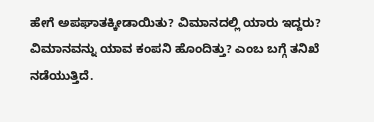ಹೇಗೆ ಅಪಘಾತಕ್ಕೀಡಾಯಿತು? ವಿಮಾನದಲ್ಲಿ ಯಾರು ಇದ್ದರು? ವಿಮಾನವನ್ನು ಯಾವ ಕಂಪನಿ ಹೊಂದಿತ್ತು? ಎಂಬ ಬಗ್ಗೆ ತನಿಖೆ ನಡೆಯುತ್ತಿದೆ.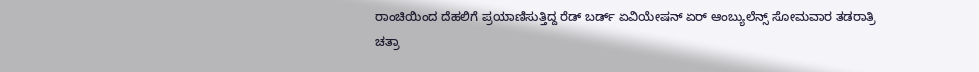ರಾಂಚಿಯಿಂದ ದೆಹಲಿಗೆ ಪ್ರಯಾಣಿಸುತ್ತಿದ್ದ ರೆಡ್ ಬರ್ಡ್ ಏವಿಯೇಷನ್ ಏರ್ ಆಂಬ್ಯುಲೆನ್ಸ್ ಸೋಮವಾರ ತಡರಾತ್ರಿ ಚತ್ರಾ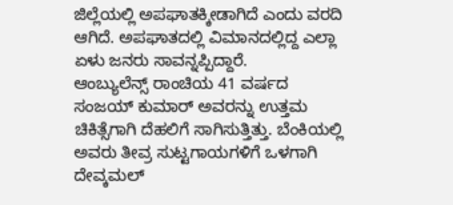ಜಿಲ್ಲೆಯಲ್ಲಿ ಅಪಘಾತಕ್ಕೀಡಾಗಿದೆ ಎಂದು ವರದಿ ಆಗಿದೆ. ಅಪಘಾತದಲ್ಲಿ ವಿಮಾನದಲ್ಲಿದ್ದ ಎಲ್ಲಾ ಏಳು ಜನರು ಸಾವನ್ನಪ್ಪಿದ್ದಾರೆ.
ಆಂಬ್ಯುಲೆನ್ಸ್ ರಾಂಚಿಯ 41 ವರ್ಷದ ಸಂಜಯ್ ಕುಮಾರ್ ಅವರನ್ನು ಉತ್ತಮ ಚಿಕಿತ್ಸೆಗಾಗಿ ದೆಹಲಿಗೆ ಸಾಗಿಸುತ್ತಿತ್ತು. ಬೆಂಕಿಯಲ್ಲಿ ಅವರು ತೀವ್ರ ಸುಟ್ಟಗಾಯಗಳಿಗೆ ಒಳಗಾಗಿ ದೇವ್ಕಮಲ್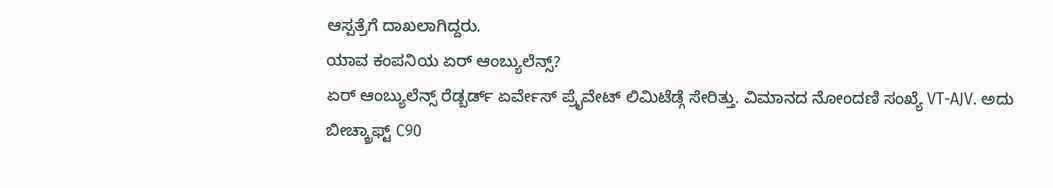ಆಸ್ಪತ್ರೆಗೆ ದಾಖಲಾಗಿದ್ದರು.
ಯಾವ ಕಂಪನಿಯ ಏರ್ ಆಂಬ್ಯುಲೆನ್ಸ್?
ಏರ್ ಆಂಬ್ಯುಲೆನ್ಸ್ ರೆಡ್ಬರ್ಡ್ ಏರ್ವೇಸ್ ಪ್ರೈವೇಟ್ ಲಿಮಿಟೆಡ್ಗೆ ಸೇರಿತ್ತು. ವಿಮಾನದ ನೋಂದಣಿ ಸಂಖ್ಯೆ VT-AJV. ಅದು ಬೀಚ್ಕ್ರಾಫ್ಟ್ C90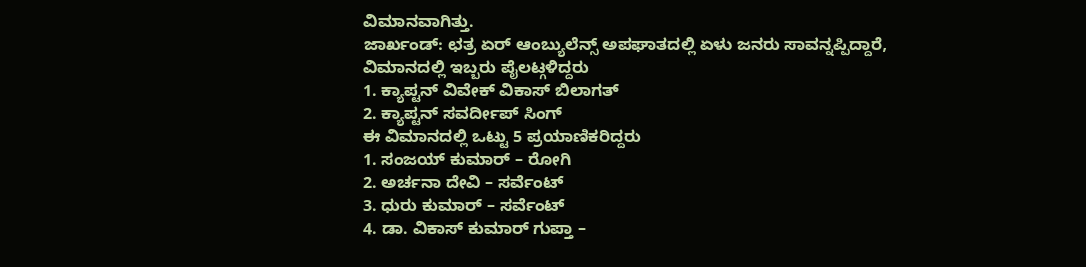ವಿಮಾನವಾಗಿತ್ತು.
ಜಾರ್ಖಂಡ್: ಛತ್ರ ಏರ್ ಆಂಬ್ಯುಲೆನ್ಸ್ ಅಪಘಾತದಲ್ಲಿ ಏಳು ಜನರು ಸಾವನ್ನಪ್ಪಿದ್ದಾರೆ,
ವಿಮಾನದಲ್ಲಿ ಇಬ್ಬರು ಪೈಲಟ್ಗಳಿದ್ದರು
1. ಕ್ಯಾಪ್ಟನ್ ವಿವೇಕ್ ವಿಕಾಸ್ ಬಿಲಾಗತ್
2. ಕ್ಯಾಪ್ಟನ್ ಸವರ್ದೀಪ್ ಸಿಂಗ್
ಈ ವಿಮಾನದಲ್ಲಿ ಒಟ್ಟು 5 ಪ್ರಯಾಣಿಕರಿದ್ದರು
1. ಸಂಜಯ್ ಕುಮಾರ್ – ರೋಗಿ
2. ಅರ್ಚನಾ ದೇವಿ – ಸರ್ವೆಂಟ್
3. ಧುರು ಕುಮಾರ್ – ಸರ್ವೆಂಟ್
4. ಡಾ. ವಿಕಾಸ್ ಕುಮಾರ್ ಗುಪ್ತಾ –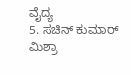ವೈದ್ಯ
5. ಸಚಿನ್ ಕುಮಾರ್ ಮಿಶ್ರಾ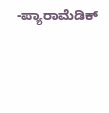-ಪ್ಯಾರಾಮೆಡಿಕ್